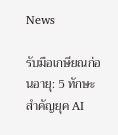News

รับมือเกษียณก่อนอายุ: 5 ทักษะสำคัญยุค AI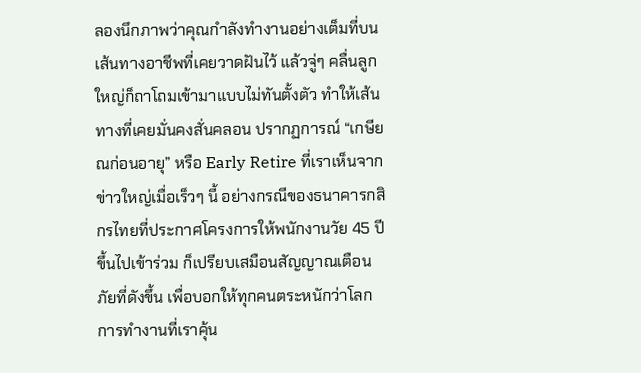ลองนึกภาพว่าคุณกำลังทำงานอย่างเต็มที่บนเส้นทางอาชีพที่เคยวาดฝันไว้ แล้วจู่ๆ คลื่นลูกใหญ่ก็ถาโถมเข้ามาแบบไม่ทันตั้งตัว ทำให้เส้นทางที่เคยมั่นคงสั่นคลอน ปรากฏการณ์ “เกษียณก่อนอายุ” หรือ Early Retire ที่เราเห็นจากข่าวใหญ่เมื่อเร็วๆ นี้ อย่างกรณีของธนาคารกสิกรไทยที่ประกาศโครงการให้พนักงานวัย 45 ปีขึ้นไปเข้าร่วม ก็เปรียบเสมือนสัญญาณเตือนภัยที่ดังขึ้น เพื่อบอกให้ทุกคนตระหนักว่าโลกการทำงานที่เราคุ้น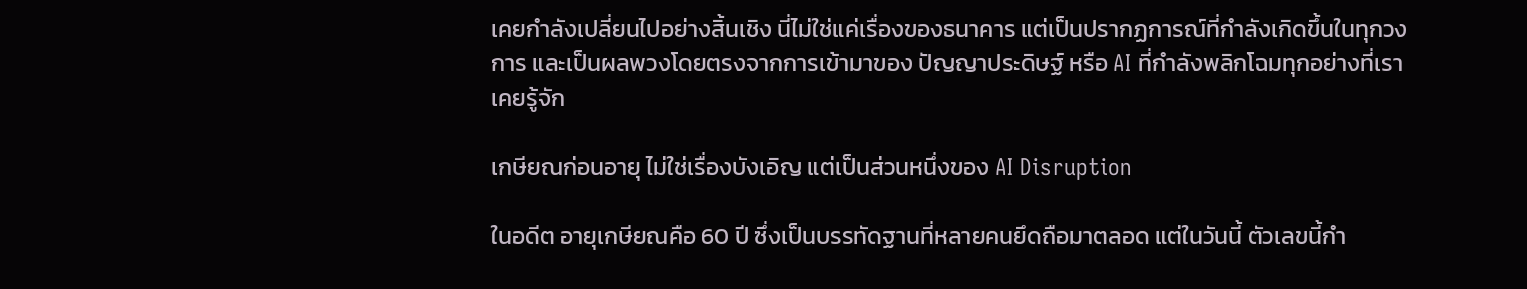เคยกำลังเปลี่ยนไปอย่างสิ้นเชิง นี่ไม่ใช่แค่เรื่องของธนาคาร แต่เป็นปรากฏการณ์ที่กำลังเกิดขึ้นในทุกวงการ และเป็นผลพวงโดยตรงจากการเข้ามาของ ปัญญาประดิษฐ์ หรือ AI ที่กำลังพลิกโฉมทุกอย่างที่เราเคยรู้จัก

เกษียณก่อนอายุ ไม่ใช่เรื่องบังเอิญ แต่เป็นส่วนหนึ่งของ AI Disruption

ในอดีต อายุเกษียณคือ 60 ปี ซึ่งเป็นบรรทัดฐานที่หลายคนยึดถือมาตลอด แต่ในวันนี้ ตัวเลขนี้กำ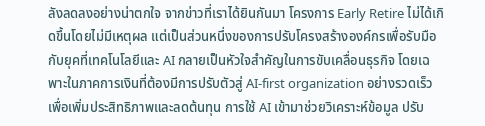ลังลดลงอย่างน่าตกใจ จากข่าวที่เราได้ยินกันมา โครงการ Early Retire ไม่ได้เกิดขึ้นโดยไม่มีเหตุผล แต่เป็นส่วนหนึ่งของการปรับโครงสร้างองค์กรเพื่อรับมือกับยุคที่เทคโนโลยีและ AI กลายเป็นหัวใจสำคัญในการขับเคลื่อนธุรกิจ โดยเฉพาะในภาคการเงินที่ต้องมีการปรับตัวสู่ AI-first organization อย่างรวดเร็ว เพื่อเพิ่มประสิทธิภาพและลดต้นทุน การใช้ AI เข้ามาช่วยวิเคราะห์ข้อมูล ปรับ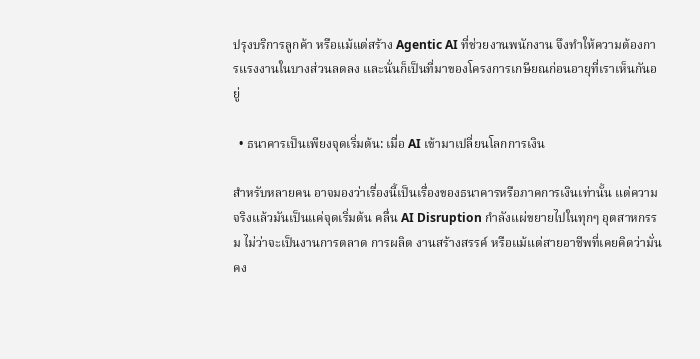ปรุงบริการลูกค้า หรือแม้แต่สร้าง Agentic AI ที่ช่วยงานพนักงาน จึงทำให้ความต้องการแรงงานในบางส่วนลดลง และนั่นก็เป็นที่มาของโครงการเกษียณก่อนอายุที่เราเห็นกันอยู่

  • ธนาคารเป็นเพียงจุดเริ่มต้น: เมื่อ AI เข้ามาเปลี่ยนโลกการเงิน

สำหรับหลายคน อาจมองว่าเรื่องนี้เป็นเรื่องของธนาคารหรือภาคการเงินเท่านั้น แต่ความจริงแล้วมันเป็นแค่จุดเริ่มต้น คลื่น AI Disruption กำลังแผ่ขยายไปในทุกๆ อุตสาหกรรม ไม่ว่าจะเป็นงานการตลาด การผลิต งานสร้างสรรค์ หรือแม้แต่สายอาชีพที่เคยคิดว่ามั่นคง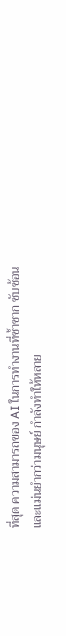ที่สุด ความสามารถของ AI ในการทำงานที่ซ้ำซาก ซับซ้อน และแม่นยำกว่ามนุษย์ กำลังทำให้หลาย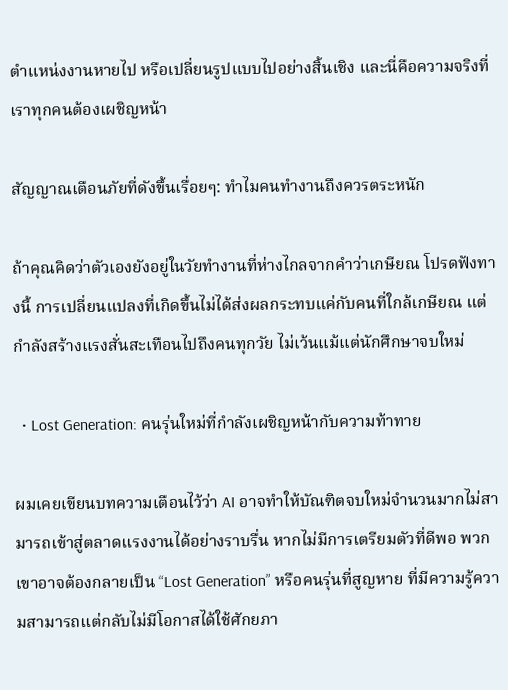ตำแหน่งงานหายไป หรือเปลี่ยนรูปแบบไปอย่างสิ้นเชิง และนี่คือความจริงที่เราทุกคนต้องเผชิญหน้า

สัญญาณเตือนภัยที่ดังขึ้นเรื่อยๆ: ทำไมคนทำงานถึงควรตระหนัก

ถ้าคุณคิดว่าตัวเองยังอยู่ในวัยทำงานที่ห่างไกลจากคำว่าเกษียณ โปรดฟังทางนี้ การเปลี่ยนแปลงที่เกิดขึ้นไม่ได้ส่งผลกระทบแค่กับคนที่ใกล้เกษียณ แต่กำลังสร้างแรงสั่นสะเทือนไปถึงคนทุกวัย ไม่เว้นแม้แต่นักศึกษาจบใหม่

  • Lost Generation: คนรุ่นใหม่ที่กำลังเผชิญหน้ากับความท้าทาย

ผมเคยเขียนบทความเตือนไว้ว่า AI อาจทำให้บัณฑิตจบใหม่จำนวนมากไม่สามารถเข้าสู่ตลาดแรงงานได้อย่างราบรื่น หากไม่มีการเตรียมตัวที่ดีพอ พวกเขาอาจต้องกลายเป็น “Lost Generation” หรือคนรุ่นที่สูญหาย ที่มีความรู้ความสามารถแต่กลับไม่มีโอกาสได้ใช้ศักยภา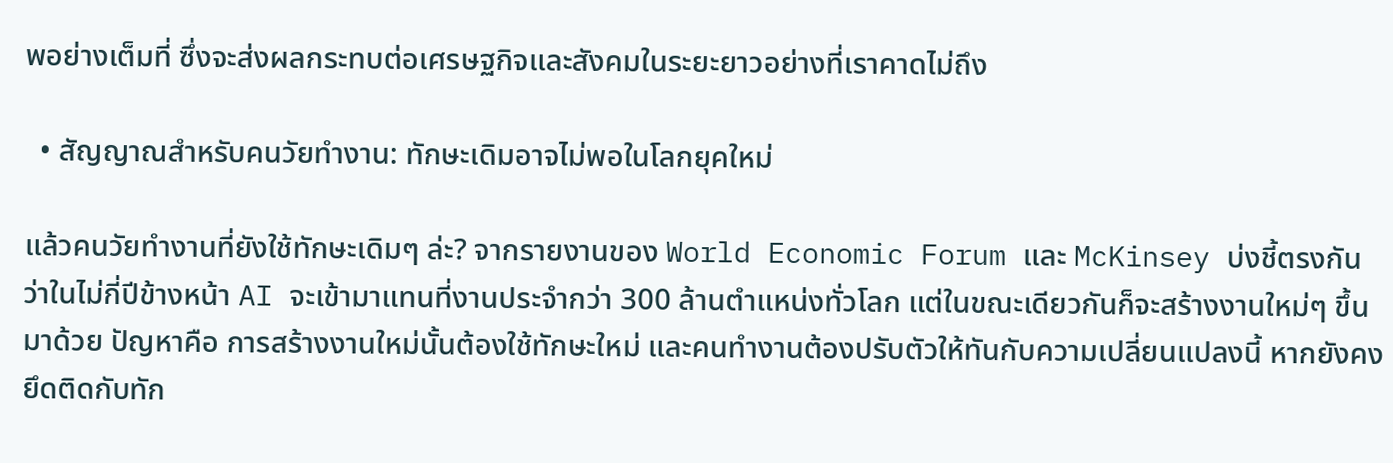พอย่างเต็มที่ ซึ่งจะส่งผลกระทบต่อเศรษฐกิจและสังคมในระยะยาวอย่างที่เราคาดไม่ถึง

  • สัญญาณสำหรับคนวัยทำงาน: ทักษะเดิมอาจไม่พอในโลกยุคใหม่

แล้วคนวัยทำงานที่ยังใช้ทักษะเดิมๆ ล่ะ? จากรายงานของ World Economic Forum และ McKinsey บ่งชี้ตรงกันว่าในไม่กี่ปีข้างหน้า AI จะเข้ามาแทนที่งานประจำกว่า 300 ล้านตำแหน่งทั่วโลก แต่ในขณะเดียวกันก็จะสร้างงานใหม่ๆ ขึ้นมาด้วย ปัญหาคือ การสร้างงานใหม่นั้นต้องใช้ทักษะใหม่ และคนทำงานต้องปรับตัวให้ทันกับความเปลี่ยนแปลงนี้ หากยังคงยึดติดกับทัก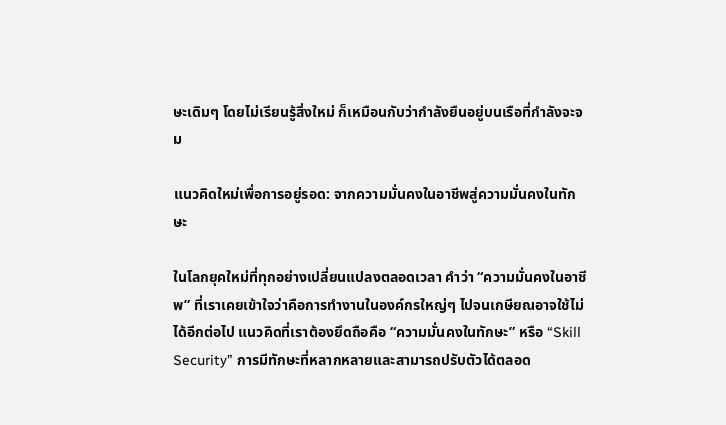ษะเดิมๆ โดยไม่เรียนรู้สิ่งใหม่ ก็เหมือนกับว่ากำลังยืนอยู่บนเรือที่กำลังจะจม

แนวคิดใหม่เพื่อการอยู่รอด: จากความมั่นคงในอาชีพสู่ความมั่นคงในทักษะ

ในโลกยุคใหม่ที่ทุกอย่างเปลี่ยนแปลงตลอดเวลา คำว่า “ความมั่นคงในอาชีพ” ที่เราเคยเข้าใจว่าคือการทำงานในองค์กรใหญ่ๆ ไปจนเกษียณอาจใช้ไม่ได้อีกต่อไป แนวคิดที่เราต้องยึดถือคือ “ความมั่นคงในทักษะ” หรือ “Skill Security” การมีทักษะที่หลากหลายและสามารถปรับตัวได้ตลอด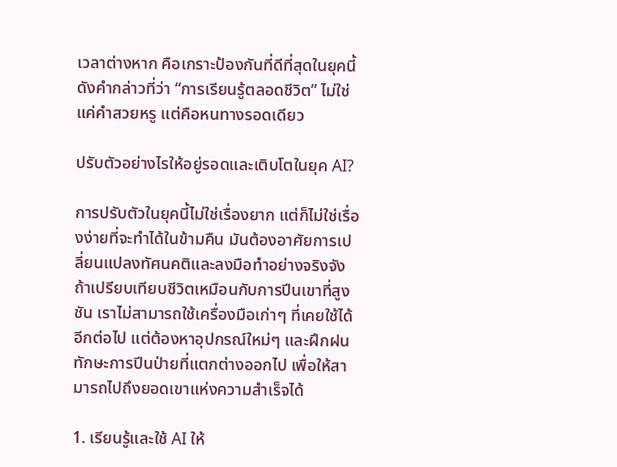เวลาต่างหาก คือเกราะป้องกันที่ดีที่สุดในยุคนี้ ดังคำกล่าวที่ว่า “การเรียนรู้ตลอดชีวิต” ไม่ใช่แค่คำสวยหรู แต่คือหนทางรอดเดียว

ปรับตัวอย่างไรให้อยู่รอดและเติบโตในยุค AI?

การปรับตัวในยุคนี้ไม่ใช่เรื่องยาก แต่ก็ไม่ใช่เรื่องง่ายที่จะทำได้ในข้ามคืน มันต้องอาศัยการเปลี่ยนแปลงทัศนคติและลงมือทำอย่างจริงจัง ถ้าเปรียบเทียบชีวิตเหมือนกับการปีนเขาที่สูงชัน เราไม่สามารถใช้เครื่องมือเก่าๆ ที่เคยใช้ได้อีกต่อไป แต่ต้องหาอุปกรณ์ใหม่ๆ และฝึกฝนทักษะการปีนป่ายที่แตกต่างออกไป เพื่อให้สามารถไปถึงยอดเขาแห่งความสำเร็จได้

1. เรียนรู้และใช้ AI ให้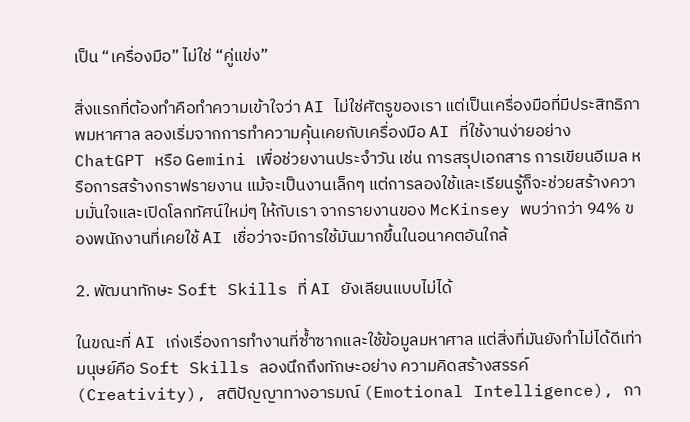เป็น “เครื่องมือ” ไม่ใช่ “คู่แข่ง”

สิ่งแรกที่ต้องทำคือทำความเข้าใจว่า AI ไม่ใช่ศัตรูของเรา แต่เป็นเครื่องมือที่มีประสิทธิภาพมหาศาล ลองเริ่มจากการทำความคุ้นเคยกับเครื่องมือ AI ที่ใช้งานง่ายอย่าง ChatGPT หรือ Gemini เพื่อช่วยงานประจำวัน เช่น การสรุปเอกสาร การเขียนอีเมล หรือการสร้างกราฟรายงาน แม้จะเป็นงานเล็กๆ แต่การลองใช้และเรียนรู้ก็จะช่วยสร้างความมั่นใจและเปิดโลกทัศน์ใหม่ๆ ให้กับเรา จากรายงานของ McKinsey พบว่ากว่า 94% ของพนักงานที่เคยใช้ AI เชื่อว่าจะมีการใช้มันมากขึ้นในอนาคตอันใกล้

2. พัฒนาทักษะ Soft Skills ที่ AI ยังเลียนแบบไม่ได้

ในขณะที่ AI เก่งเรื่องการทำงานที่ซ้ำซากและใช้ข้อมูลมหาศาล แต่สิ่งที่มันยังทำไม่ได้ดีเท่ามนุษย์คือ Soft Skills ลองนึกถึงทักษะอย่าง ความคิดสร้างสรรค์ (Creativity), สติปัญญาทางอารมณ์ (Emotional Intelligence), กา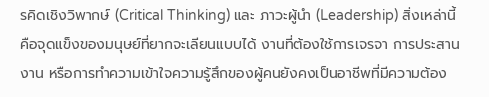รคิดเชิงวิพากษ์ (Critical Thinking) และ ภาวะผู้นำ (Leadership) สิ่งเหล่านี้คือจุดแข็งของมนุษย์ที่ยากจะเลียนแบบได้ งานที่ต้องใช้การเจรจา การประสานงาน หรือการทำความเข้าใจความรู้สึกของผู้คนยังคงเป็นอาชีพที่มีความต้อง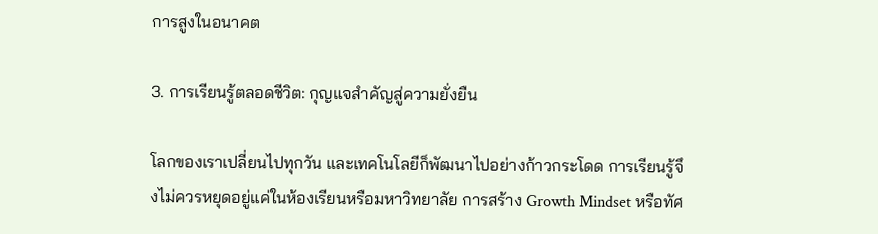การสูงในอนาคต

3. การเรียนรู้ตลอดชีวิต: กุญแจสำคัญสู่ความยั่งยืน

โลกของเราเปลี่ยนไปทุกวัน และเทคโนโลยีก็พัฒนาไปอย่างก้าวกระโดด การเรียนรู้จึงไม่ควรหยุดอยู่แค่ในห้องเรียนหรือมหาวิทยาลัย การสร้าง Growth Mindset หรือทัศ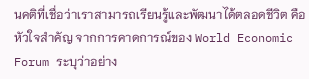นคติที่เชื่อว่าเราสามารถเรียนรู้และพัฒนาได้ตลอดชีวิต คือหัวใจสำคัญ จากการคาดการณ์ของ World Economic Forum ระบุว่าอย่าง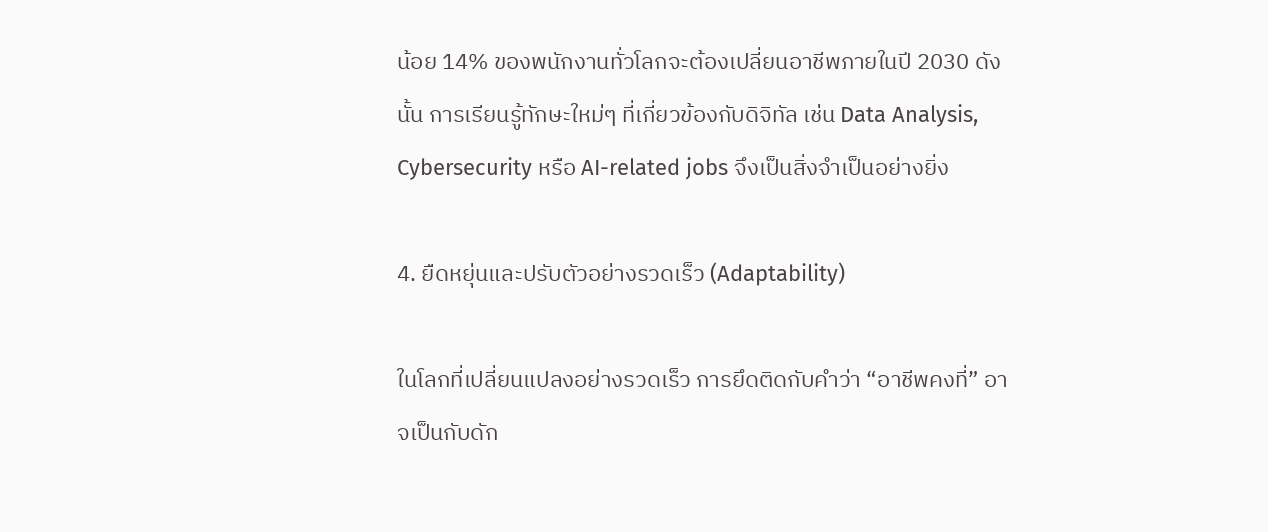น้อย 14% ของพนักงานทั่วโลกจะต้องเปลี่ยนอาชีพภายในปี 2030 ดังนั้น การเรียนรู้ทักษะใหม่ๆ ที่เกี่ยวข้องกับดิจิทัล เช่น Data Analysis, Cybersecurity หรือ AI-related jobs จึงเป็นสิ่งจำเป็นอย่างยิ่ง

4. ยืดหยุ่นและปรับตัวอย่างรวดเร็ว (Adaptability)

ในโลกที่เปลี่ยนแปลงอย่างรวดเร็ว การยึดติดกับคำว่า “อาชีพคงที่” อาจเป็นกับดัก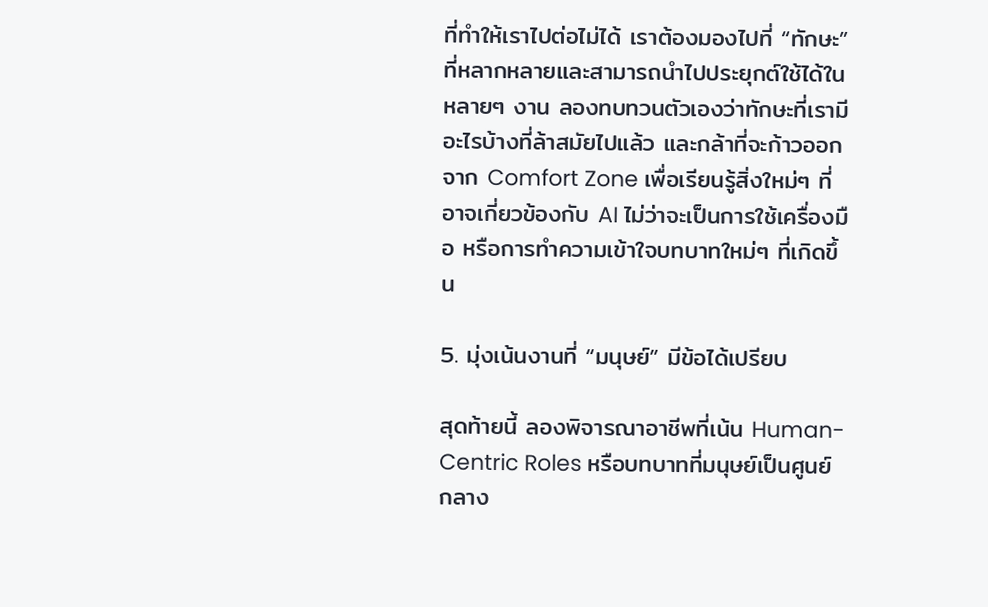ที่ทำให้เราไปต่อไม่ได้ เราต้องมองไปที่ “ทักษะ” ที่หลากหลายและสามารถนำไปประยุกต์ใช้ได้ในหลายๆ งาน ลองทบทวนตัวเองว่าทักษะที่เรามีอะไรบ้างที่ล้าสมัยไปแล้ว และกล้าที่จะก้าวออกจาก Comfort Zone เพื่อเรียนรู้สิ่งใหม่ๆ ที่อาจเกี่ยวข้องกับ AI ไม่ว่าจะเป็นการใช้เครื่องมือ หรือการทำความเข้าใจบทบาทใหม่ๆ ที่เกิดขึ้น

5. มุ่งเน้นงานที่ “มนุษย์” มีข้อได้เปรียบ

สุดท้ายนี้ ลองพิจารณาอาชีพที่เน้น Human-Centric Roles หรือบทบาทที่มนุษย์เป็นศูนย์กลาง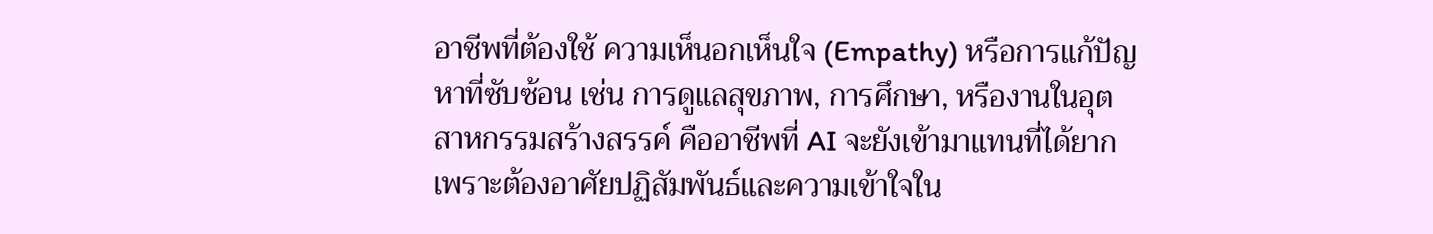อาชีพที่ต้องใช้ ความเห็นอกเห็นใจ (Empathy) หรือการแก้ปัญหาที่ซับซ้อน เช่น การดูแลสุขภาพ, การศึกษา, หรืองานในอุตสาหกรรมสร้างสรรค์ คืออาชีพที่ AI จะยังเข้ามาแทนที่ได้ยาก เพราะต้องอาศัยปฏิสัมพันธ์และความเข้าใจใน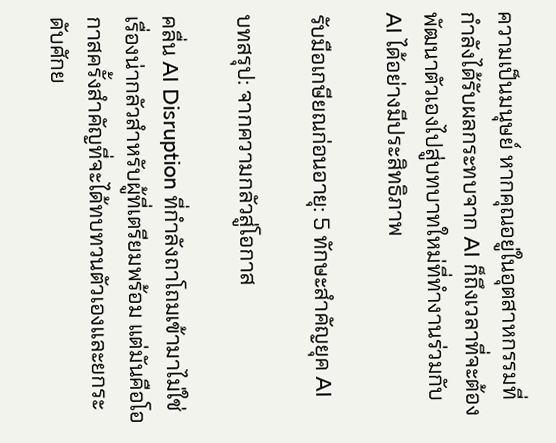ความเป็นมนุษย์ หากคุณอยู่ในอุตสาหกรรมที่กำลังได้รับผลกระทบจาก AI ก็ถึงเวลาที่จะต้องพัฒนาตัวเองไปสู่บทบาทใหม่ที่ทำงานร่วมกับ AI ได้อย่างมีประสิทธิภาพ

รับมือเกษียณก่อนอายุ: 5 ทักษะสำคัญยุค AI

บทสรุป: จากความกลัวสู่โอกาส

คลื่น AI Disruption ที่กำลังถาโถมเข้ามาไม่ใช่เรื่องน่ากลัวสำหรับผู้ที่เตรียมพร้อม แต่มันคือโอกาสครั้งสำคัญที่จะได้ทบทวนตัวเองและยกระดับศักย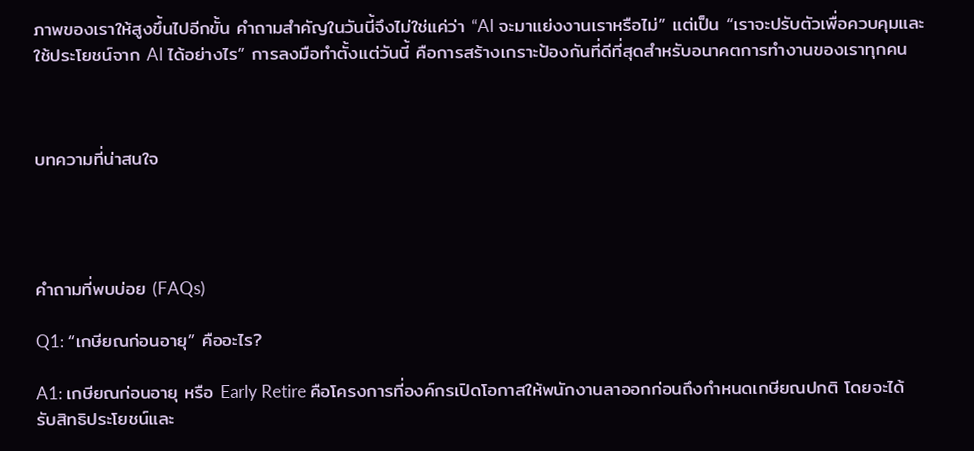ภาพของเราให้สูงขึ้นไปอีกขั้น คำถามสำคัญในวันนี้จึงไม่ใช่แค่ว่า “AI จะมาแย่งงานเราหรือไม่” แต่เป็น “เราจะปรับตัวเพื่อควบคุมและใช้ประโยชน์จาก AI ได้อย่างไร” การลงมือทำตั้งแต่วันนี้ คือการสร้างเกราะป้องกันที่ดีที่สุดสำหรับอนาคตการทำงานของเราทุกคน



บทความที่น่าสนใจ




คำถามที่พบบ่อย (FAQs)

Q1: “เกษียณก่อนอายุ” คืออะไร?

A1: เกษียณก่อนอายุ หรือ Early Retire คือโครงการที่องค์กรเปิดโอกาสให้พนักงานลาออกก่อนถึงกำหนดเกษียณปกติ โดยจะได้รับสิทธิประโยชน์และ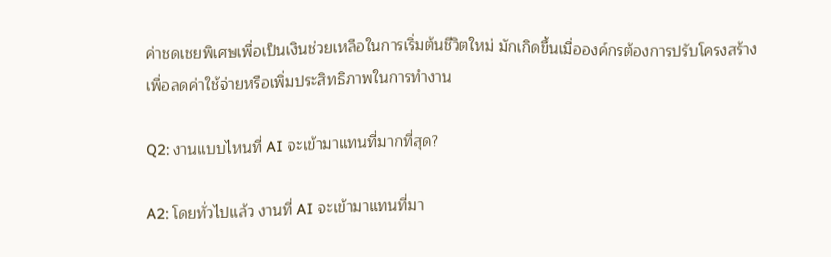ค่าชดเชยพิเศษเพื่อเป็นเงินช่วยเหลือในการเริ่มต้นชีวิตใหม่ มักเกิดขึ้นเมื่อองค์กรต้องการปรับโครงสร้างเพื่อลดค่าใช้จ่ายหรือเพิ่มประสิทธิภาพในการทำงาน

Q2: งานแบบไหนที่ AI จะเข้ามาแทนที่มากที่สุด?

A2: โดยทั่วไปแล้ว งานที่ AI จะเข้ามาแทนที่มา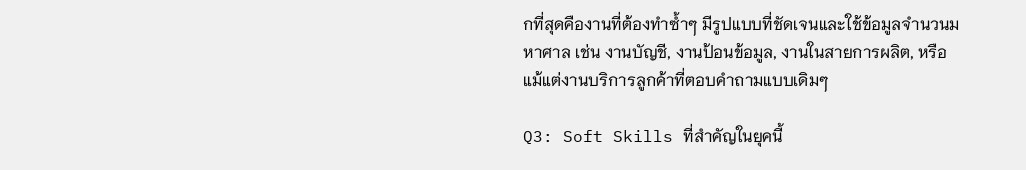กที่สุดคืองานที่ต้องทำซ้ำๆ มีรูปแบบที่ชัดเจนและใช้ข้อมูลจำนวนมหาศาล เช่น งานบัญชี, งานป้อนข้อมูล, งานในสายการผลิต, หรือแม้แต่งานบริการลูกค้าที่ตอบคำถามแบบเดิมๆ

Q3: Soft Skills ที่สำคัญในยุคนี้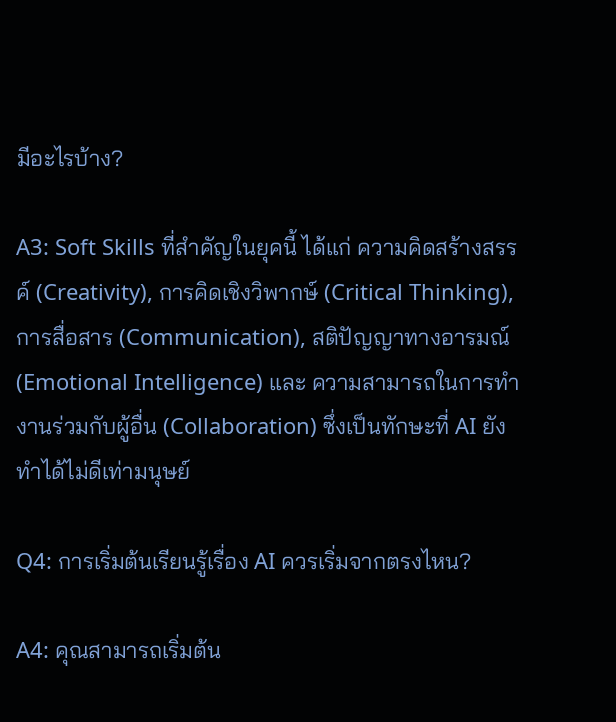มีอะไรบ้าง?

A3: Soft Skills ที่สำคัญในยุคนี้ ได้แก่ ความคิดสร้างสรรค์ (Creativity), การคิดเชิงวิพากษ์ (Critical Thinking), การสื่อสาร (Communication), สติปัญญาทางอารมณ์ (Emotional Intelligence) และ ความสามารถในการทำงานร่วมกับผู้อื่น (Collaboration) ซึ่งเป็นทักษะที่ AI ยังทำได้ไม่ดีเท่ามนุษย์

Q4: การเริ่มต้นเรียนรู้เรื่อง AI ควรเริ่มจากตรงไหน?

A4: คุณสามารถเริ่มต้น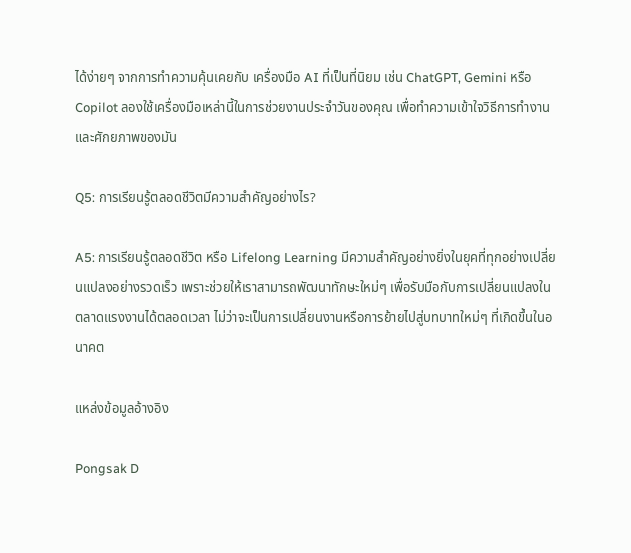ได้ง่ายๆ จากการทำความคุ้นเคยกับ เครื่องมือ AI ที่เป็นที่นิยม เช่น ChatGPT, Gemini หรือ Copilot ลองใช้เครื่องมือเหล่านี้ในการช่วยงานประจำวันของคุณ เพื่อทำความเข้าใจวิธีการทำงานและศักยภาพของมัน

Q5: การเรียนรู้ตลอดชีวิตมีความสำคัญอย่างไร?

A5: การเรียนรู้ตลอดชีวิต หรือ Lifelong Learning มีความสำคัญอย่างยิ่งในยุคที่ทุกอย่างเปลี่ยนแปลงอย่างรวดเร็ว เพราะช่วยให้เราสามารถพัฒนาทักษะใหม่ๆ เพื่อรับมือกับการเปลี่ยนแปลงในตลาดแรงงานได้ตลอดเวลา ไม่ว่าจะเป็นการเปลี่ยนงานหรือการย้ายไปสู่บทบาทใหม่ๆ ที่เกิดขึ้นในอนาคต

แหล่งข้อมูลอ้างอิง

Pongsak D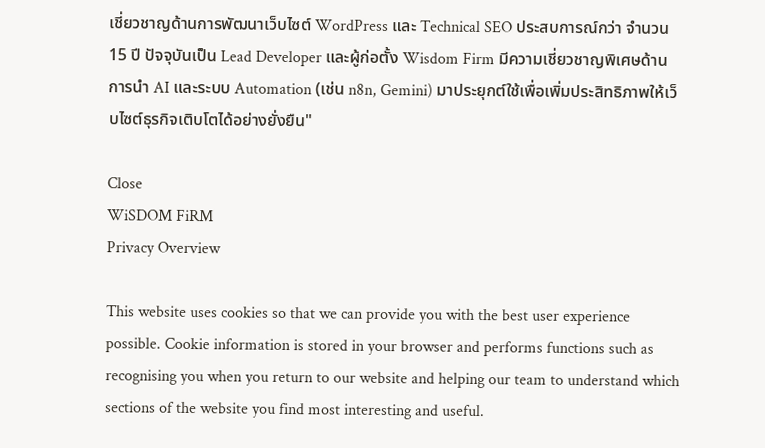เชี่ยวชาญด้านการพัฒนาเว็บไซต์ WordPress และ Technical SEO ประสบการณ์กว่า จำนวน 15 ปี ปัจจุบันเป็น Lead Developer และผู้ก่อตั้ง Wisdom Firm มีความเชี่ยวชาญพิเศษด้านการนำ AI และระบบ Automation (เช่น n8n, Gemini) มาประยุกต์ใช้เพื่อเพิ่มประสิทธิภาพให้เว็บไซต์ธุรกิจเติบโตได้อย่างยั่งยืน"

Close
WiSDOM FiRM
Privacy Overview

This website uses cookies so that we can provide you with the best user experience possible. Cookie information is stored in your browser and performs functions such as recognising you when you return to our website and helping our team to understand which sections of the website you find most interesting and useful.